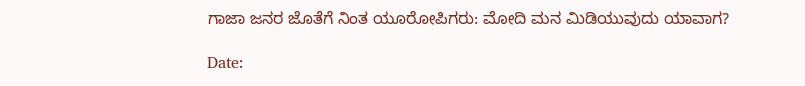ಗಾಜಾ ಜನರ ಜೊತೆಗೆ ನಿಂತ ಯೂರೋಪಿಗರು: ಮೋದಿ ಮನ ಮಿಡಿಯುವುದು ಯಾವಾಗ?

Date: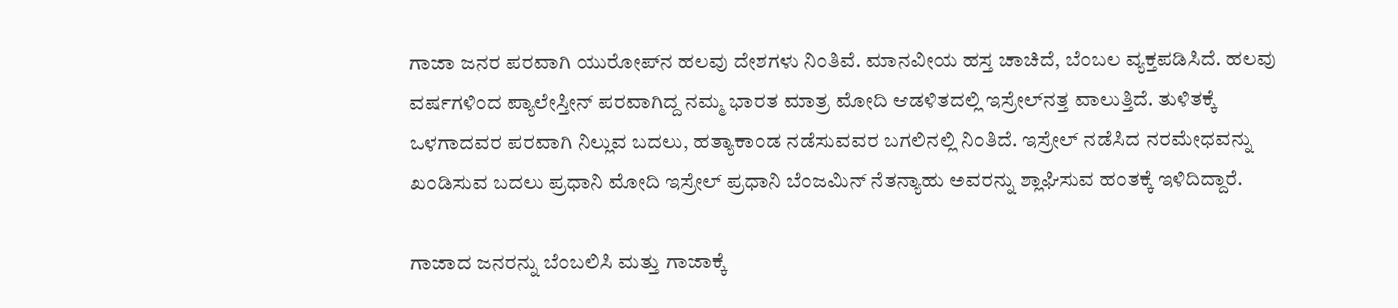ಗಾಜಾ ಜನರ ಪರವಾಗಿ ಯುರೋಪ್‌ನ ಹಲವು ದೇಶಗಳು ನಿಂತಿವೆ. ಮಾನವೀಯ ಹಸ್ತ ಚಾಚಿದೆ, ಬೆಂಬಲ ವ್ಯಕ್ತಪಡಿಸಿದೆ. ಹಲವು ವರ್ಷಗಳಿಂದ ಪ್ಯಾಲೇಸ್ತೀನ್ ಪರವಾಗಿದ್ದ ನಮ್ಮ ಭಾರತ ಮಾತ್ರ ಮೋದಿ ಆಡಳಿತದಲ್ಲಿ ಇಸ್ರೇಲ್‌ನತ್ತ ವಾಲುತ್ತಿದೆ. ತುಳಿತಕ್ಕೆ ಒಳಗಾದವರ ಪರವಾಗಿ ನಿಲ್ಲುವ ಬದಲು, ಹತ್ಯಾಕಾಂಡ ನಡೆಸುವವರ ಬಗಲಿನಲ್ಲಿ ನಿಂತಿದೆ. ಇಸ್ರೇಲ್ ನಡೆಸಿದ ನರಮೇಧವನ್ನು ಖಂಡಿಸುವ ಬದಲು ಪ್ರಧಾನಿ ಮೋದಿ ಇಸ್ರೇಲ್ ಪ್ರಧಾನಿ ಬೆಂಜಮಿನ್ ನೆತನ್ಯಾಹು ಅವರನ್ನು ಶ್ಲಾಘಿಸುವ ಹಂತಕ್ಕೆ ಇಳಿದಿದ್ದಾರೆ.

ಗಾಜಾದ ಜನರನ್ನು ಬೆಂಬಲಿಸಿ ಮತ್ತು ಗಾಜಾಕ್ಕೆ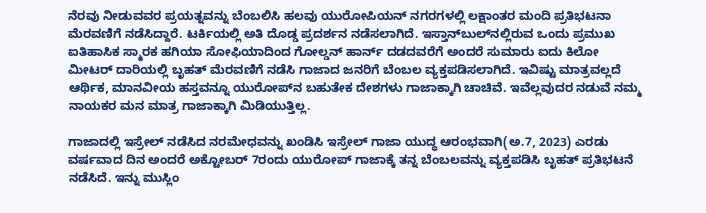ನೆರವು ನೀಡುವವರ ಪ್ರಯತ್ನವನ್ನು ಬೆಂಬಲಿಸಿ ಹಲವು ಯುರೋಪಿಯನ್ ನಗರಗಳಲ್ಲಿ ಲಕ್ಷಾಂತರ ಮಂದಿ ಪ್ರತಿಭಟನಾ ಮೆರವಣಿಗೆ ನಡೆಸಿದ್ದಾರೆ. ಟರ್ಕಿಯಲ್ಲಿ ಅತಿ ದೊಡ್ಡ ಪ್ರದರ್ಶನ ನಡೆಸಲಾಗಿದೆ. ಇಸ್ತಾನ್‌ಬುಲ್‌ನಲ್ಲಿರುವ ಒಂದು ಪ್ರಮುಖ ಐತಿಹಾಸಿಕ ಸ್ಮಾರಕ ಹಗಿಯಾ ಸೋಫಿಯಾದಿಂದ ಗೋಲ್ಡನ್ ಹಾರ್ನ್ ದಡದವರೆಗೆ ಅಂದರೆ ಸುಮಾರು ಐದು ಕಿಲೋ ಮೀಟರ್ ದಾರಿಯಲ್ಲಿ ಬೃಹತ್ ಮೆರವಣಿಗೆ ನಡೆಸಿ ಗಾಜಾದ ಜನರಿಗೆ ಬೆಂಬಲ ವ್ಯಕ್ತಪಡಿಸಲಾಗಿದೆ. ಇವಿಷ್ಟು ಮಾತ್ರವಲ್ಲದೆ ಆರ್ಥಿಕ, ಮಾನವೀಯ ಹಸ್ತವನ್ನೂ ಯುರೋಪ್‌ನ ಬಹುತೇಕ ದೇಶಗಳು ಗಾಜಾಕ್ಕಾಗಿ ಚಾಚಿವೆ. ಇವೆಲ್ಲವುದರ ನಡುವೆ ನಮ್ಮ ನಾಯಕರ ಮನ ಮಾತ್ರ ಗಾಜಾಕ್ಕಾಗಿ ಮಿಡಿಯುತ್ತಿಲ್ಲ.

ಗಾಜಾದಲ್ಲಿ ಇಸ್ರೇಲ್ ನಡೆಸಿದ ನರಮೇಧವನ್ನು ಖಂಡಿಸಿ ಇಸ್ರೇಲ್ ಗಾಜಾ ಯುದ್ಧ ಆರಂಭವಾಗಿ(ಅ.7, 2023) ಎರಡು ವರ್ಷವಾದ ದಿನ ಅಂದರೆ ಅಕ್ಟೋಬರ್ 7ರಂದು ಯುರೋಪ್ ಗಾಜಾಕ್ಕೆ ತನ್ನ ಬೆಂಬಲವನ್ನು ವ್ಯಕ್ತಪಡಿಸಿ ಬೃಹತ್ ಪ್ರತಿಭಟನೆ ನಡೆಸಿದೆ. ಇನ್ನು ಮುಸ್ಲಿಂ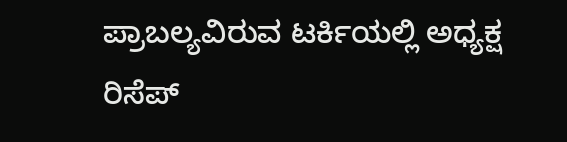ಪ್ರಾಬಲ್ಯವಿರುವ ಟರ್ಕಿಯಲ್ಲಿ ಅಧ್ಯಕ್ಷ ರಿಸೆಪ್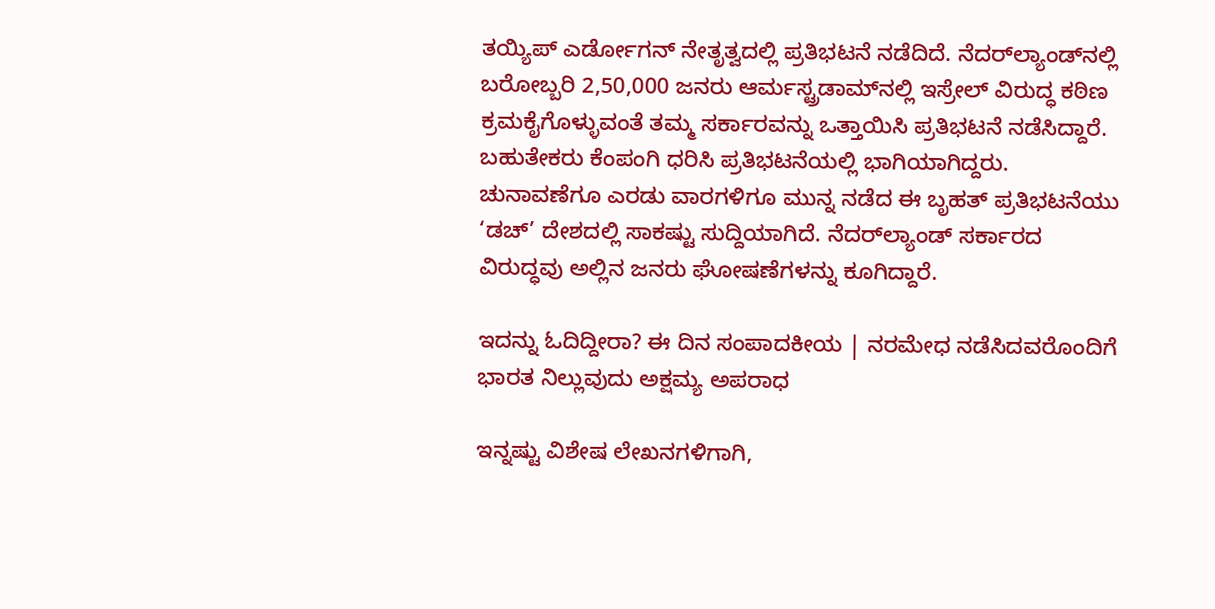ತಯ್ಯಿಪ್ ಎರ್ಡೋಗನ್ ನೇತೃತ್ವದಲ್ಲಿ ಪ್ರತಿಭಟನೆ ನಡೆದಿದೆ. ನೆದರ್‌ಲ್ಯಾಂಡ್‌ನಲ್ಲಿ ಬರೋಬ್ಬರಿ 2,50,000 ಜನರು ಆರ್ಮಸ್ಟ್ರಡಾಮ್‌ನಲ್ಲಿ ಇಸ್ರೇಲ್ ವಿರುದ್ಧ ಕಠಿಣ ಕ್ರಮಕೈಗೊಳ್ಳುವಂತೆ ತಮ್ಮ ಸರ್ಕಾರವನ್ನು ಒತ್ತಾಯಿಸಿ ಪ್ರತಿಭಟನೆ ನಡೆಸಿದ್ದಾರೆ. ಬಹುತೇಕರು ಕೆಂಪಂಗಿ ಧರಿಸಿ ಪ್ರತಿಭಟನೆಯಲ್ಲಿ ಭಾಗಿಯಾಗಿದ್ದರು. ಚುನಾವಣೆಗೂ ಎರಡು ವಾರಗಳಿಗೂ ಮುನ್ನ ನಡೆದ ಈ ಬೃಹತ್ ಪ್ರತಿಭಟನೆಯು ‘ಡಚ್’ ದೇಶದಲ್ಲಿ ಸಾಕಷ್ಟು ಸುದ್ದಿಯಾಗಿದೆ. ನೆದರ್‌ಲ್ಯಾಂಡ್ ಸರ್ಕಾರದ ವಿರುದ್ಧವು ಅಲ್ಲಿನ ಜನರು ಘೋಷಣೆಗಳನ್ನು ಕೂಗಿದ್ದಾರೆ.

ಇದನ್ನು ಓದಿದ್ದೀರಾ? ಈ ದಿನ ಸಂಪಾದಕೀಯ | ನರಮೇಧ ನಡೆಸಿದವರೊಂದಿಗೆ ಭಾರತ ನಿಲ್ಲುವುದು ಅಕ್ಷಮ್ಯ ಅಪರಾಧ

ಇನ್ನಷ್ಟು ವಿಶೇಷ ಲೇಖನಗಳಿಗಾಗಿ,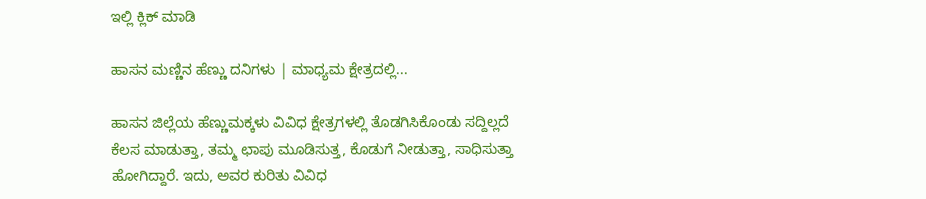ಇಲ್ಲಿ ಕ್ಲಿಕ್ ಮಾಡಿ

ಹಾಸನ ಮಣ್ಣಿನ ಹೆಣ್ಣು ದನಿಗಳು | ಮಾಧ್ಯಮ ಕ್ಷೇತ್ರದಲ್ಲಿ...

ಹಾಸನ ಜಿಲ್ಲೆಯ ಹೆಣ್ಣುಮಕ್ಕಳು ವಿವಿಧ ಕ್ಷೇತ್ರಗಳಲ್ಲಿ ತೊಡಗಿಸಿಕೊಂಡು ಸದ್ದಿಲ್ಲದೆ ಕೆಲಸ ಮಾಡುತ್ತಾ, ತಮ್ಮ ಛಾಪು ಮೂಡಿಸುತ್ತ, ಕೊಡುಗೆ ನೀಡುತ್ತಾ, ಸಾಧಿಸುತ್ತಾ ಹೋಗಿದ್ದಾರೆ. ಇದು, ಅವರ ಕುರಿತು ವಿವಿಧ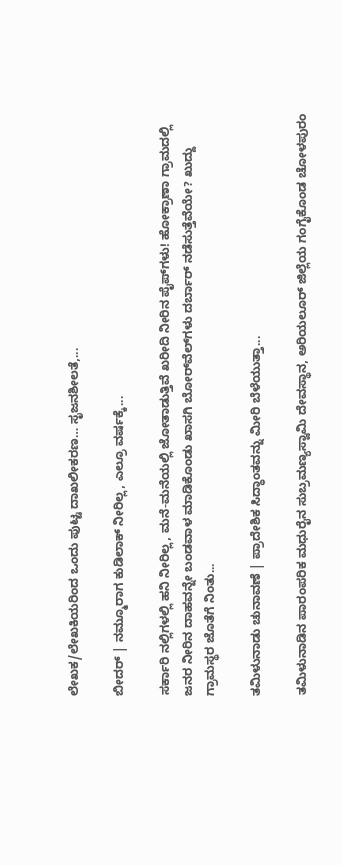ಲೇಖಕ/ಲೇಖಕಿಯರಿಂದ ಒಂದು ಪುಟ್ಟ ದಾಖಲೀಕರಣ… ಸೃಜನಶೀಲತೆ,...

ಬೀದರ್ | ನಮ್ಮೂರಾಗ ಕುಡಿಲಾಕ್ ನೀರಿಲ್ಲ, ಎಲ್ರೂ ವರ್ಷಕ್ಕೆ...

ಸರ್ಕಾರಿ ನಲ್ಲಿಗಳಲ್ಲಿ ಹನಿ ನೀರಿಲ್ಲ, ಮನೆ-ಮನೆಯಲ್ಲಿ ಜೋತಾಡುತ್ತಿವೆ ಖರೀದಿ ನೀರಿನ ಪೈಪ್‌ಗಳು! ಹೋಕ್ರಾಣಾ ಗ್ರಾಮದಲ್ಲಿ ಜನರ ನೀರಿನ ದಾಹವನ್ನೇ ಬಂಡವಾಳ ಮಾಡಿಕೊಂಡು ಖಾಸಗಿ ಬೋರ್‌ವೆಲ್‌ಗಳು ದರ್ಬಾರ್‌ ನಡೆಸುತ್ತೆವೆಯೇ? ಖುದ್ದು ಗ್ರಾಮಸ್ಥರ ಜೊತೆಗೆ ನಿಂತು...

ತಮಿಳುನಾಡು ಚುನಾವಣೆ | ಪ್ರಾದೇಶಿಕ ಸಿದ್ಧಾಂತವನ್ನು ಮೀರಿ ಬೆಳೆಯುತ್ತಾ...

ತಮಿಳುನಾಡಿನ ಪಾರಂಪರಿಕ ಮಧುರೈನ ಸುಬ್ರಮಣ್ಯಸ್ವಾಮಿ ದೇವಸ್ಥಾನ, ಅರಿಯಲೂರ್ ಜಿಲ್ಲೆಯ ಗಂಗೈಕೊಂಡ ಚೋಳಪುರಂ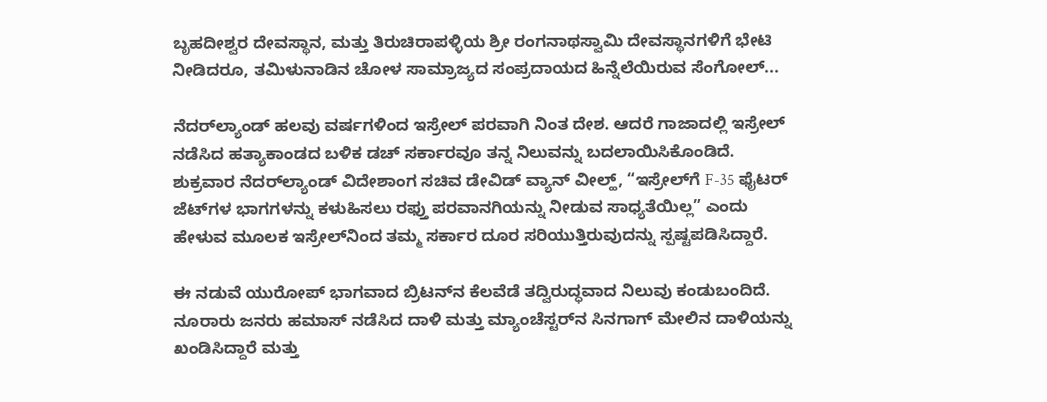ಬೃಹದೀಶ್ವರ ದೇವಸ್ಥಾನ, ಮತ್ತು ತಿರುಚಿರಾಪಳ್ಳಿಯ ಶ್ರೀ ರಂಗನಾಥಸ್ವಾಮಿ ದೇವಸ್ಥಾನಗಳಿಗೆ ಭೇಟಿ ನೀಡಿದರೂ, ತಮಿಳುನಾಡಿನ ಚೋಳ ಸಾಮ್ರಾಜ್ಯದ ಸಂಪ್ರದಾಯದ ಹಿನ್ನೆಲೆಯಿರುವ ಸೆಂಗೋಲ್...

ನೆದರ್‌ಲ್ಯಾಂಡ್ ಹಲವು ವರ್ಷಗಳಿಂದ ಇಸ್ರೇಲ್ ಪರವಾಗಿ ನಿಂತ ದೇಶ. ಆದರೆ ಗಾಜಾದಲ್ಲಿ ಇಸ್ರೇಲ್ ನಡೆಸಿದ ಹತ್ಯಾಕಾಂಡದ ಬಳಿಕ ಡಚ್ ಸರ್ಕಾರವೂ ತನ್ನ ನಿಲುವನ್ನು ಬದಲಾಯಿಸಿಕೊಂಡಿದೆ. ಶುಕ್ರವಾರ ನೆದರ್‌ಲ್ಯಾಂಡ್ ವಿದೇಶಾಂಗ ಸಚಿವ ಡೇವಿಡ್ ವ್ಯಾನ್ ವೀಲ್ಹ್, “ಇಸ್ರೇಲ್‌ಗೆ F-35 ಫೈಟರ್ ಜೆಟ್‌ಗಳ ಭಾಗಗಳನ್ನು ಕಳುಹಿಸಲು ರಫ್ತು ಪರವಾನಗಿಯನ್ನು ನೀಡುವ ಸಾಧ್ಯತೆಯಿಲ್ಲ” ಎಂದು ಹೇಳುವ ಮೂಲಕ ಇಸ್ರೇಲ್‌ನಿಂದ ತಮ್ಮ ಸರ್ಕಾರ ದೂರ ಸರಿಯುತ್ತಿರುವುದನ್ನು ಸ್ಪಷ್ಟಪಡಿಸಿದ್ದಾರೆ.

ಈ ನಡುವೆ ಯುರೋಪ್ ಭಾಗವಾದ ಬ್ರಿಟನ್‌ನ ಕೆಲವೆಡೆ ತದ್ವಿರುದ್ಧವಾದ ನಿಲುವು ಕಂಡುಬಂದಿದೆ. ನೂರಾರು ಜನರು ಹಮಾಸ್ ನಡೆಸಿದ ದಾಳಿ ಮತ್ತು ಮ್ಯಾಂಚೆಸ್ಟರ್‌ನ ಸಿನಗಾಗ್ ಮೇಲಿನ ದಾಳಿಯನ್ನು ಖಂಡಿಸಿದ್ದಾರೆ ಮತ್ತು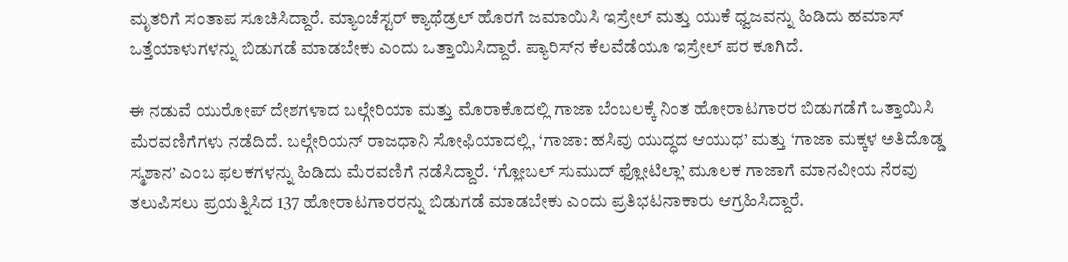ಮೃತರಿಗೆ ಸಂತಾಪ ಸೂಚಿಸಿದ್ದಾರೆ. ಮ್ಯಾಂಚೆಸ್ಟರ್ ಕ್ಯಾಥೆಡ್ರಲ್ ಹೊರಗೆ ಜಮಾಯಿಸಿ ಇಸ್ರೇಲ್ ಮತ್ತು ಯುಕೆ ಧ್ವಜವನ್ನು ಹಿಡಿದು ಹಮಾಸ್ ಒತ್ತೆಯಾಳುಗಳನ್ನು ಬಿಡುಗಡೆ ಮಾಡಬೇಕು ಎಂದು ಒತ್ತಾಯಿಸಿದ್ದಾರೆ. ಪ್ಯಾರಿಸ್‌ನ ಕೆಲವೆಡೆಯೂ ಇಸ್ರೇಲ್ ಪರ ಕೂಗಿದೆ.

ಈ ನಡುವೆ ಯುರೋಪ್ ದೇಶಗಳಾದ ಬಲ್ಗೇರಿಯಾ ಮತ್ತು ಮೊರಾಕೊದಲ್ಲಿ ಗಾಜಾ ಬೆಂಬಲಕ್ಕೆ ನಿಂತ ಹೋರಾಟಗಾರರ ಬಿಡುಗಡೆಗೆ ಒತ್ತಾಯಿಸಿ ಮೆರವಣಿಗೆಗಳು ನಡೆದಿದೆ. ಬಲ್ಗೇರಿಯನ್ ರಾಜಧಾನಿ ಸೋಫಿಯಾದಲ್ಲಿ, ‘ಗಾಜಾ: ಹಸಿವು ಯುದ್ಧದ ಆಯುಧ’ ಮತ್ತು ‘ಗಾಜಾ ಮಕ್ಕಳ ಅತಿದೊಡ್ಡ ಸ್ಮಶಾನ’ ಎಂಬ ಫಲಕಗಳನ್ನು ಹಿಡಿದು ಮೆರವಣಿಗೆ ನಡೆಸಿದ್ದಾರೆ. ‘ಗ್ಲೋಬಲ್ ಸುಮುದ್ ಫ್ಲೋಟಿಲ್ಲಾ’ ಮೂಲಕ ಗಾಜಾಗೆ ಮಾನವೀಯ ನೆರವು ತಲುಪಿಸಲು ಪ್ರಯತ್ನಿಸಿದ 137 ಹೋರಾಟಗಾರರನ್ನು ಬಿಡುಗಡೆ ಮಾಡಬೇಕು ಎಂದು ಪ್ರತಿಭಟನಾಕಾರು ಆಗ್ರಹಿಸಿದ್ದಾರೆ.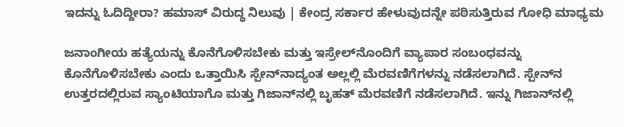ಇದನ್ನು ಓದಿದ್ದೀರಾ? ಹಮಾಸ್ ವಿರುದ್ಧ ನಿಲುವು | ಕೇಂದ್ರ ಸರ್ಕಾರ ಹೇಳುವುದನ್ನೇ ಪಠಿಸುತ್ತಿರುವ ಗೋಧಿ ಮಾಧ್ಯಮ

ಜನಾಂಗೀಯ ಹತ್ಯೆಯನ್ನು ಕೊನೆಗೊಳಿಸಬೇಕು ಮತ್ತು ಇಸ್ರೇಲ್‌ನೊಂದಿಗೆ ವ್ಯಾಪಾರ ಸಂಬಂಧವನ್ನು ಕೊನೆಗೊಳಿಸಬೇಕು ಎಂದು ಒತ್ತಾಯಿಸಿ ಸ್ಪೇನ್‌ನಾದ್ಯಂತ ಅಲ್ಲಲ್ಲಿ ಮೆರವಣಿಗೆಗಳನ್ನು ನಡೆಸಲಾಗಿದೆ. ಸ್ಪೇನ್‌ನ ಉತ್ತರದಲ್ಲಿರುವ ಸ್ಯಾಂಟಿಯಾಗೊ ಮತ್ತು ಗಿಜಾನ್‌ನಲ್ಲಿ ಬೃಹತ್ ಮೆರವಣಿಗೆ ನಡೆಸಲಾಗಿದೆ. ಇನ್ನು ಗಿಜಾನ್‌ನಲ್ಲಿ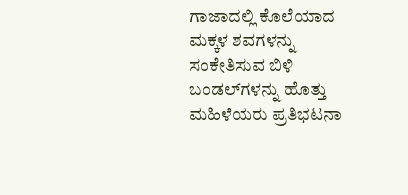ಗಾಜಾದಲ್ಲಿ ಕೊಲೆಯಾದ ಮಕ್ಕಳ ಶವಗಳನ್ನು ಸಂಕೇತಿಸುವ ಬಿಳಿ ಬಂಡಲ್‌ಗಳನ್ನು ಹೊತ್ತು ಮಹಿಳೆಯರು ಪ್ರತಿಭಟನಾ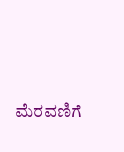ಮೆರವಣಿಗೆ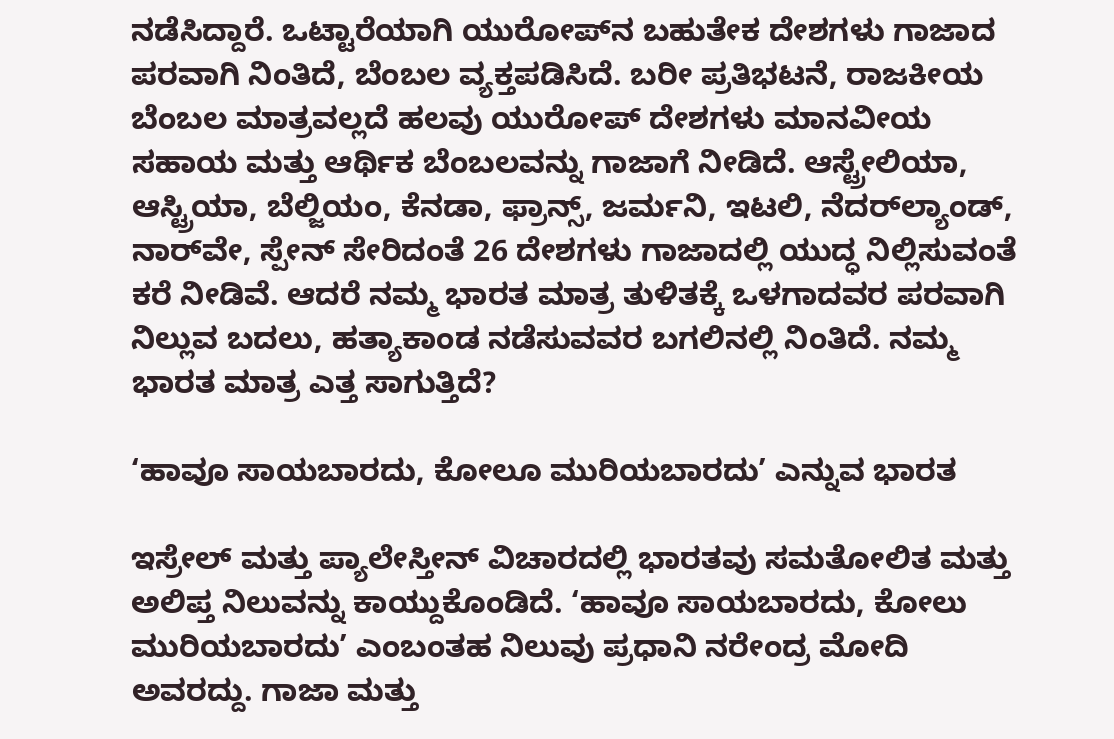ನಡೆಸಿದ್ದಾರೆ. ಒಟ್ಟಾರೆಯಾಗಿ ಯುರೋಪ್‌ನ ಬಹುತೇಕ ದೇಶಗಳು ಗಾಜಾದ ಪರವಾಗಿ ನಿಂತಿದೆ, ಬೆಂಬಲ ವ್ಯಕ್ತಪಡಿಸಿದೆ. ಬರೀ ಪ್ರತಿಭಟನೆ, ರಾಜಕೀಯ ಬೆಂಬಲ ಮಾತ್ರವಲ್ಲದೆ ಹಲವು ಯುರೋಪ್ ದೇಶಗಳು ಮಾನವೀಯ ಸಹಾಯ ಮತ್ತು ಆರ್ಥಿಕ ಬೆಂಬಲವನ್ನು ಗಾಜಾಗೆ ನೀಡಿದೆ. ಆಸ್ಟ್ರೇಲಿಯಾ, ಆಸ್ಟ್ರಿಯಾ, ಬೆಲ್ಜಿಯಂ, ಕೆನಡಾ, ಫ್ರಾನ್ಸ್, ಜರ್ಮನಿ, ಇಟಲಿ, ನೆದರ್‌ಲ್ಯಾಂಡ್‌, ನಾರ್‌ವೇ, ಸ್ಪೇನ್ ಸೇರಿದಂತೆ 26 ದೇಶಗಳು ಗಾಜಾದಲ್ಲಿ ಯುದ್ಧ ನಿಲ್ಲಿಸುವಂತೆ ಕರೆ ನೀಡಿವೆ. ಆದರೆ ನಮ್ಮ ಭಾರತ ಮಾತ್ರ ತುಳಿತಕ್ಕೆ ಒಳಗಾದವರ ಪರವಾಗಿ ನಿಲ್ಲುವ ಬದಲು, ಹತ್ಯಾಕಾಂಡ ನಡೆಸುವವರ ಬಗಲಿನಲ್ಲಿ ನಿಂತಿದೆ. ನಮ್ಮ ಭಾರತ ಮಾತ್ರ ಎತ್ತ ಸಾಗುತ್ತಿದೆ?

‘ಹಾವೂ ಸಾಯಬಾರದು, ಕೋಲೂ ಮುರಿಯಬಾರದು’ ಎನ್ನುವ ಭಾರತ

ಇಸ್ರೇಲ್ ಮತ್ತು ಪ್ಯಾಲೇಸ್ತೀನ್ ವಿಚಾರದಲ್ಲಿ ಭಾರತವು ಸಮತೋಲಿತ ಮತ್ತು ಅಲಿಪ್ತ ನಿಲುವನ್ನು ಕಾಯ್ದುಕೊಂಡಿದೆ. ‘ಹಾವೂ ಸಾಯಬಾರದು, ಕೋಲು ಮುರಿಯಬಾರದು’ ಎಂಬಂತಹ ನಿಲುವು ಪ್ರಧಾನಿ ನರೇಂದ್ರ ಮೋದಿ ಅವರದ್ದು. ಗಾಜಾ ಮತ್ತು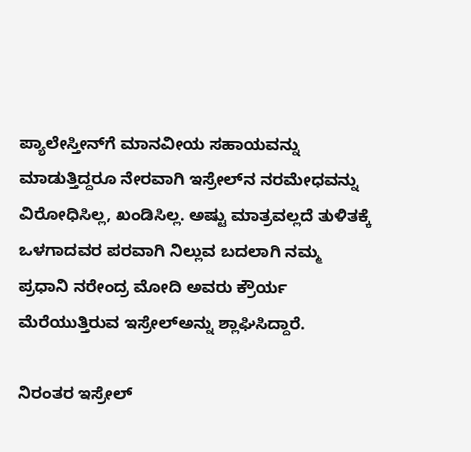ಪ್ಯಾಲೇಸ್ತೀನ್‌ಗೆ ಮಾನವೀಯ ಸಹಾಯವನ್ನು ಮಾಡುತ್ತಿದ್ದರೂ ನೇರವಾಗಿ ಇಸ್ರೇಲ್‌ನ ನರಮೇಧವನ್ನು ವಿರೋಧಿಸಿಲ್ಲ, ಖಂಡಿಸಿಲ್ಲ. ಅಷ್ಟು ಮಾತ್ರವಲ್ಲದೆ ತುಳಿತಕ್ಕೆ ಒಳಗಾದವರ ಪರವಾಗಿ ನಿಲ್ಲುವ ಬದಲಾಗಿ ನಮ್ಮ ಪ್ರಧಾನಿ ನರೇಂದ್ರ ಮೋದಿ ಅವರು ಕ್ರೌರ್ಯ ಮೆರೆಯುತ್ತಿರುವ ಇಸ್ರೇಲ್‌ಅನ್ನು ಶ್ಲಾಘಿಸಿದ್ದಾರೆ.

ನಿರಂತರ ಇಸ್ರೇಲ್‌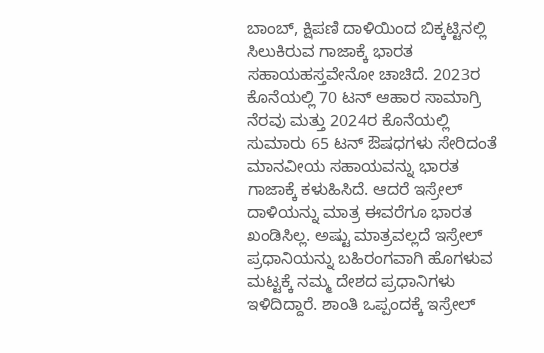ಬಾಂಬ್, ಕ್ಷಿಪಣಿ ದಾಳಿಯಿಂದ ಬಿಕ್ಕಟ್ಟಿನಲ್ಲಿ ಸಿಲುಕಿರುವ ಗಾಜಾಕ್ಕೆ ಭಾರತ ಸಹಾಯಹಸ್ತವೇನೋ ಚಾಚಿದೆ. 2023ರ ಕೊನೆಯಲ್ಲಿ 70 ಟನ್ ಆಹಾರ ಸಾಮಾಗ್ರಿ ನೆರವು ಮತ್ತು 2024ರ ಕೊನೆಯಲ್ಲಿ ಸುಮಾರು 65 ಟನ್ ಔಷಧಗಳು ಸೇರಿದಂತೆ ಮಾನವೀಯ ಸಹಾಯವನ್ನು ಭಾರತ ಗಾಜಾಕ್ಕೆ ಕಳುಹಿಸಿದೆ. ಆದರೆ ಇಸ್ರೇಲ್ ದಾಳಿಯನ್ನು ಮಾತ್ರ ಈವರೆಗೂ ಭಾರತ ಖಂಡಿಸಿಲ್ಲ. ಅಷ್ಟು ಮಾತ್ರವಲ್ಲದೆ ಇಸ್ರೇಲ್ ಪ್ರಧಾನಿಯನ್ನು ಬಹಿರಂಗವಾಗಿ ಹೊಗಳುವ ಮಟ್ಟಕ್ಕೆ ನಮ್ಮ ದೇಶದ ಪ್ರಧಾನಿಗಳು ಇಳಿದಿದ್ದಾರೆ. ಶಾಂತಿ ಒಪ್ಪಂದಕ್ಕೆ ಇಸ್ರೇಲ್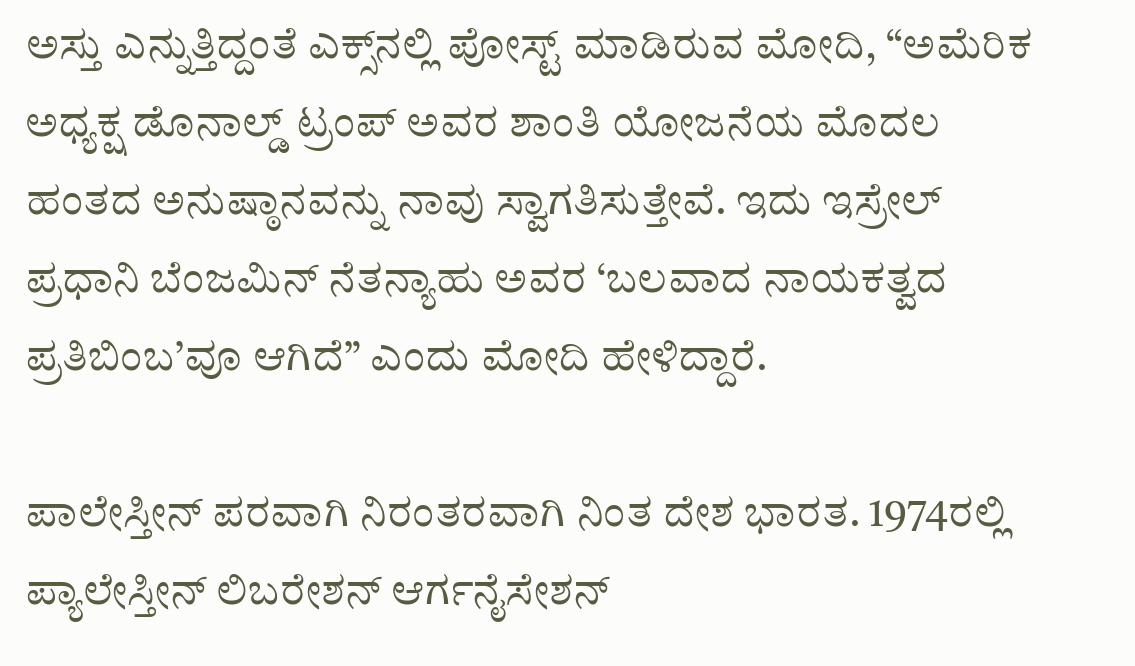ಅಸ್ತು ಎನ್ನುತ್ತಿದ್ದಂತೆ ಎಕ್ಸ್‌ನಲ್ಲಿ ಪೋಸ್ಟ್ ಮಾಡಿರುವ ಮೋದಿ, “ಅಮೆರಿಕ ಅಧ್ಯಕ್ಷ ಡೊನಾಲ್ಡ್ ಟ್ರಂಪ್ ಅವರ ಶಾಂತಿ ಯೋಜನೆಯ ಮೊದಲ ಹಂತದ ಅನುಷ್ಠಾನವನ್ನು ನಾವು ಸ್ವಾಗತಿಸುತ್ತೇವೆ. ಇದು ಇಸ್ರೇಲ್ ಪ್ರಧಾನಿ ಬೆಂಜಮಿನ್ ನೆತನ್ಯಾಹು ಅವರ ‘ಬಲವಾದ ನಾಯಕತ್ವದ ಪ್ರತಿಬಿಂಬ’ವೂ ಆಗಿದೆ” ಎಂದು ಮೋದಿ ಹೇಳಿದ್ದಾರೆ.

ಪಾಲೇಸ್ತೀನ್ ಪರವಾಗಿ ನಿರಂತರವಾಗಿ ನಿಂತ ದೇಶ ಭಾರತ. 1974ರಲ್ಲಿ ಪ್ಯಾಲೇಸ್ತೀನ್ ಲಿಬರೇಶನ್ ಆರ್ಗನೈಸೇಶನ್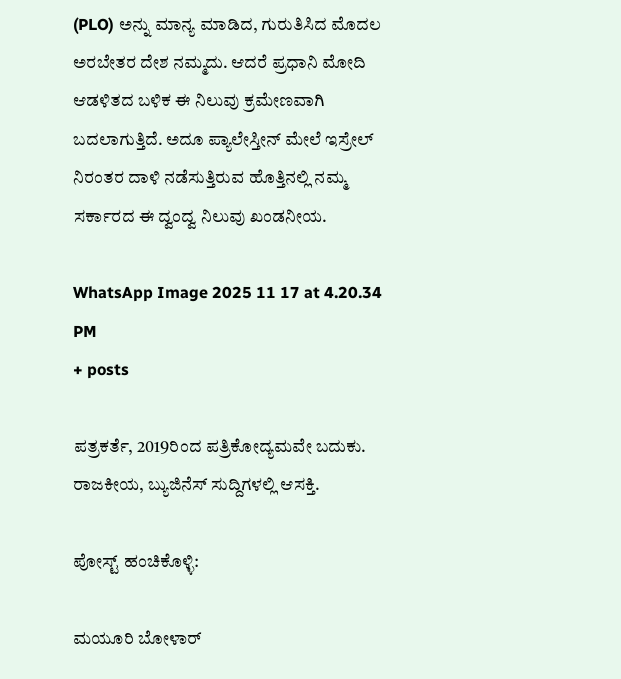(PLO) ಅನ್ನು ಮಾನ್ಯ ಮಾಡಿದ, ಗುರುತಿಸಿದ ಮೊದಲ ಅರಬೇತರ ದೇಶ ನಮ್ಮದು. ಆದರೆ ಪ್ರಧಾನಿ ಮೋದಿ ಆಡಳಿತದ ಬಳಿಕ ಈ ನಿಲುವು ಕ್ರಮೇಣವಾಗಿ ಬದಲಾಗುತ್ತಿದೆ. ಅದೂ ಪ್ಯಾಲೇಸ್ತೀನ್ ಮೇಲೆ ಇಸ್ರೇಲ್ ನಿರಂತರ ದಾಳಿ ನಡೆಸುತ್ತಿರುವ ಹೊತ್ತಿನಲ್ಲಿ ನಮ್ಮ ಸರ್ಕಾರದ ಈ ದ್ವಂದ್ವ ನಿಲುವು ಖಂಡನೀಯ.

WhatsApp Image 2025 11 17 at 4.20.34 PM
+ posts

ಪತ್ರಕರ್ತೆ, 2019ರಿಂದ ಪತ್ರಿಕೋದ್ಯಮವೇ ಬದುಕು. ರಾಜಕೀಯ, ಬ್ಯುಜಿನೆಸ್‌ ಸುದ್ದಿಗಳಲ್ಲಿ ಆಸಕ್ತಿ.

ಪೋಸ್ಟ್ ಹಂಚಿಕೊಳ್ಳಿ:

ಮಯೂರಿ ಬೋಳಾರ್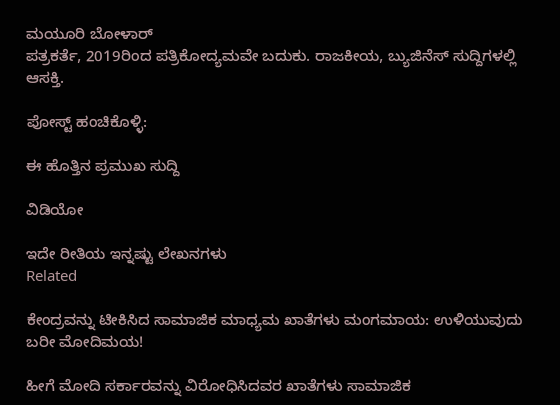ಮಯೂರಿ ಬೋಳಾರ್
ಪತ್ರಕರ್ತೆ, 2019ರಿಂದ ಪತ್ರಿಕೋದ್ಯಮವೇ ಬದುಕು. ರಾಜಕೀಯ, ಬ್ಯುಜಿನೆಸ್‌ ಸುದ್ದಿಗಳಲ್ಲಿ ಆಸಕ್ತಿ.

ಪೋಸ್ಟ್ ಹಂಚಿಕೊಳ್ಳಿ:

ಈ ಹೊತ್ತಿನ ಪ್ರಮುಖ ಸುದ್ದಿ

ವಿಡಿಯೋ

ಇದೇ ರೀತಿಯ ಇನ್ನಷ್ಟು ಲೇಖನಗಳು
Related

ಕೇಂದ್ರವನ್ನು ಟೀಕಿಸಿದ ಸಾಮಾಜಿಕ ಮಾಧ್ಯಮ ಖಾತೆಗಳು ಮಂಗಮಾಯ: ಉಳಿಯುವುದು ಬರೀ ಮೋದಿಮಯ!

ಹೀಗೆ ಮೋದಿ ಸರ್ಕಾರವನ್ನು ವಿರೋಧಿಸಿದವರ ಖಾತೆಗಳು ಸಾಮಾಜಿಕ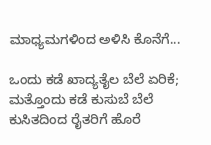ಮಾಧ್ಯಮಗಳಿಂದ ಅಳಿಸಿ ಕೊನೆಗೆ...

ಒಂದು ಕಡೆ ಖಾದ್ಯತೈಲ ಬೆಲೆ ಏರಿಕೆ; ಮತ್ತೊಂದು ಕಡೆ ಕುಸುಬೆ ಬೆಲೆ ಕುಸಿತದಿಂದ ರೈತರಿಗೆ ಹೊರೆ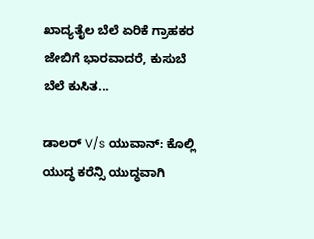ಖಾದ್ಯತೈಲ ಬೆಲೆ ಏರಿಕೆ ಗ್ರಾಹಕರ ಜೇಬಿಗೆ ಭಾರವಾದರೆ, ಕುಸುಬೆ ಬೆಲೆ ಕುಸಿತ...

ಡಾಲರ್ V/s ಯುವಾನ್: ಕೊಲ್ಲಿ ಯುದ್ಧ ಕರೆನ್ಸಿ ಯುದ್ಧವಾಗಿ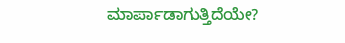ಮಾರ್ಪಾಡಾಗುತ್ತಿದೆಯೇ?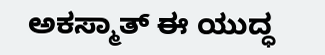ಅಕಸ್ಮಾತ್ ಈ ಯುದ್ಧ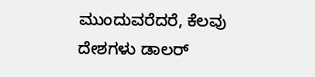ಮುಂದುವರೆದರೆ, ಕೆಲವು ದೇಶಗಳು ಡಾಲರ್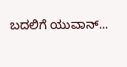ಬದಲಿಗೆ ಯುವಾನ್...